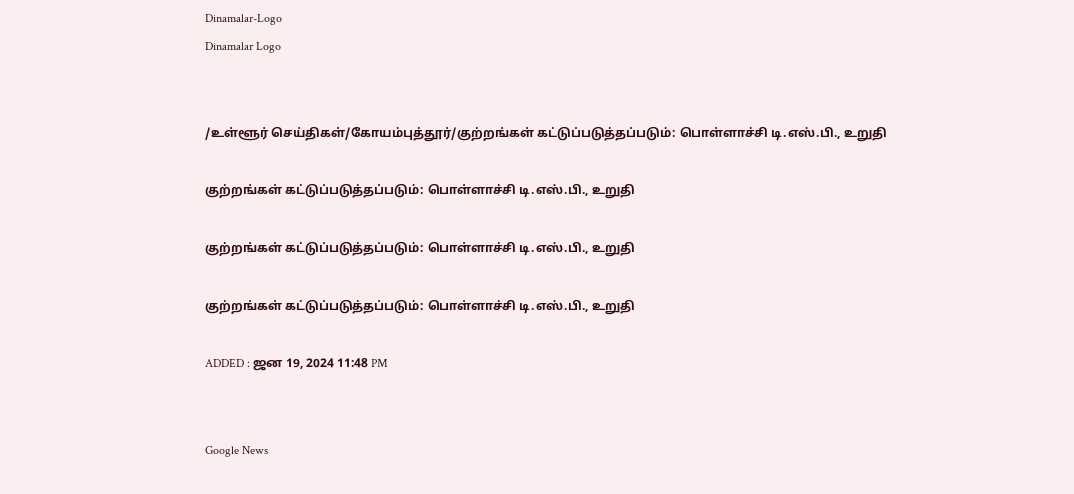Dinamalar-Logo
Dinamalar Logo


/உள்ளூர் செய்திகள்/கோயம்புத்தூர்/குற்றங்கள் கட்டுப்படுத்தப்படும்: பொள்ளாச்சி டி.எஸ்.பி., உறுதி

குற்றங்கள் கட்டுப்படுத்தப்படும்: பொள்ளாச்சி டி.எஸ்.பி., உறுதி

குற்றங்கள் கட்டுப்படுத்தப்படும்: பொள்ளாச்சி டி.எஸ்.பி., உறுதி

குற்றங்கள் கட்டுப்படுத்தப்படும்: பொள்ளாச்சி டி.எஸ்.பி., உறுதி

ADDED : ஜன 19, 2024 11:48 PM


Google News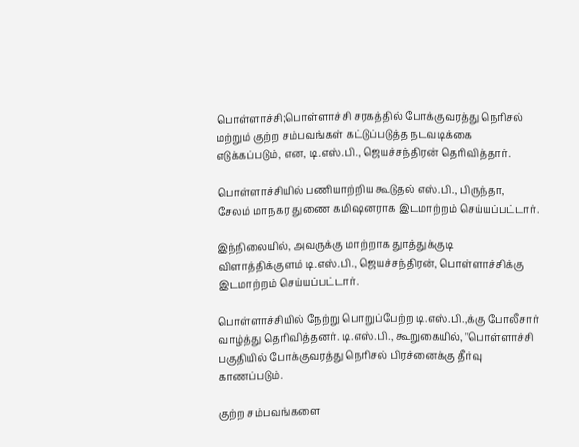பொள்ளாச்சி;பொள்ளாச்சி சரகத்தில் போக்குவரத்து நெரிசல் மற்றும் குற்ற சம்பவங்கள் கட்டுப்படுத்த நடவடிக்கை எடுக்கப்படும், என, டி.எஸ்.பி., ஜெயச்சந்திரன் தெரிவித்தார்.

பொள்ளாச்சியில் பணியாற்றிய கூடுதல் எஸ்.பி., பிருந்தா, சேலம் மாநகர துணை கமிஷனராக இடமாற்றம் செய்யப்பட்டார்.

இந்நிலையில், அவருக்கு மாற்றாக துாத்துக்குடி விளாத்திக்குளம் டி.எஸ்.பி., ஜெயச்சந்திரன், பொள்ளாச்சிக்கு இடமாற்றம் செய்யப்பட்டார்.

பொள்ளாச்சியில் நேற்று பொறுப்பேற்ற டி.எஸ்.பி.,க்கு போலீசார் வாழ்த்து தெரிவித்தனர். டி.எஸ்.பி., கூறுகையில், ''பொள்ளாச்சி பகுதியில் போக்குவரத்து நெரிசல் பிரச்னைக்கு தீர்வு காணப்படும்.

குற்ற சம்பவங்களை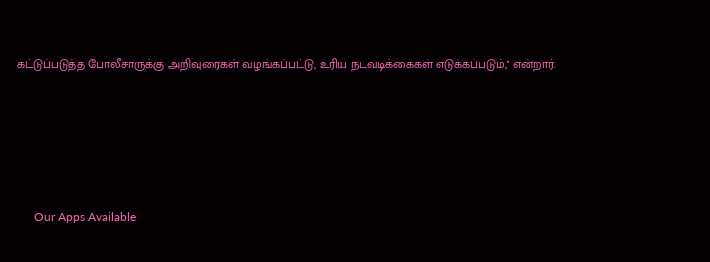கட்டுப்படுத்த போலீசாருக்கு அறிவுரைகள் வழங்கப்பட்டு, உரிய நடவடிக்கைகள் எடுக்கப்படும்,'' என்றார்.





      Our Apps Available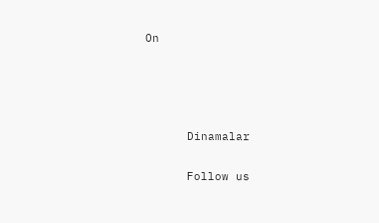On




      Dinamalar

      Follow us